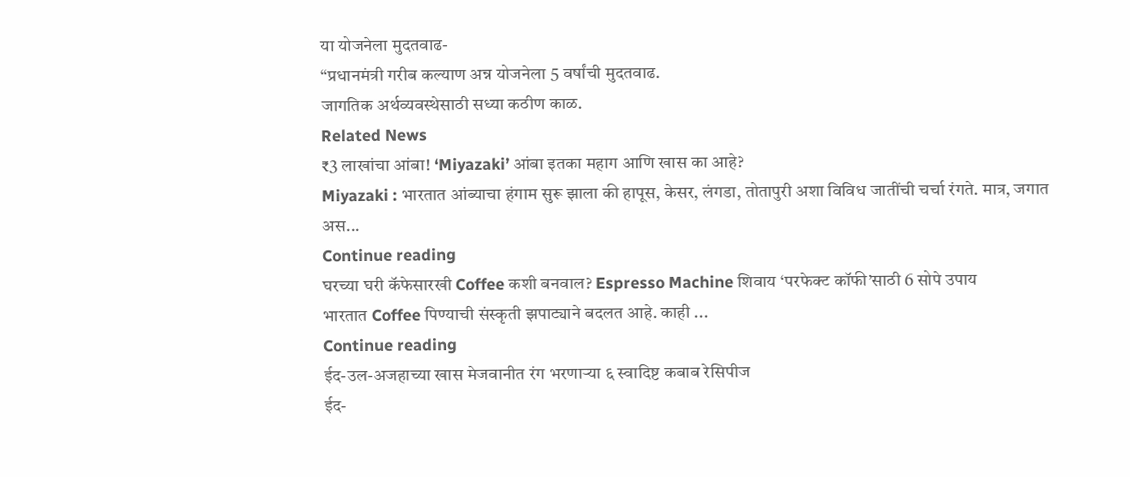या योजनेला मुदतवाढ-
“प्रधानमंत्री गरीब कल्याण अन्न योजनेला 5 वर्षांची मुदतवाढ.
जागतिक अर्थव्यवस्थेसाठी सध्या कठीण काळ.
Related News
₹3 लाखांचा आंबा! ‘Miyazaki’ आंबा इतका महाग आणि खास का आहे?
Miyazaki : भारतात आंब्याचा हंगाम सुरू झाला की हापूस, केसर, लंगडा, तोतापुरी अशा विविध जातींची चर्चा रंगते. मात्र, जगात अस...
Continue reading
घरच्या घरी कॅफेसारखी Coffee कशी बनवाल? Espresso Machine शिवाय ‘परफेक्ट कॉफी’साठी 6 सोपे उपाय
भारतात Coffee पिण्याची संस्कृती झपाट्याने बदलत आहे. काही ...
Continue reading
ईद-उल-अजहाच्या खास मेजवानीत रंग भरणाऱ्या ६ स्वादिष्ट कबाब रेसिपीज
ईद-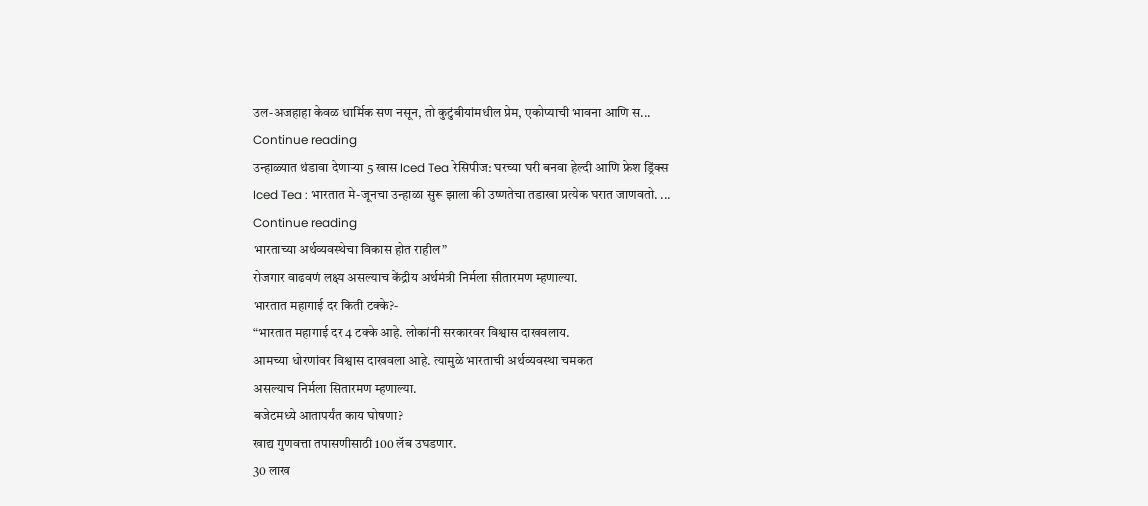उल-अजहाहा केवळ धार्मिक सण नसून, तो कुटुंबीयांमधील प्रेम, एकोप्याची भावना आणि स...
Continue reading
उन्हाळ्यात थंडावा देणाऱ्या 5 खास Iced Tea रेसिपीज: घरच्या घरी बनवा हेल्दी आणि फ्रेश ड्रिंक्स
Iced Tea : भारतात मे-जूनचा उन्हाळा सुरू झाला की उष्णतेचा तडाखा प्रत्येक घरात जाणवतो. ...
Continue reading
भारताच्या अर्थव्यवस्थेचा विकास होत राहील”
रोजगार वाढवणं लक्ष्य असल्याच केंद्रीय अर्थमंत्री निर्मला सीतारमण म्हणाल्या.
भारतात महागाई दर किती टक्के?-
“भारतात महागाई दर 4 टक्के आहे. लोकांनी सरकारवर विश्वास दाखवलाय.
आमच्या धोरणांवर विश्वास दाखवला आहे. त्यामुळे भारताची अर्थव्यवस्था चमकत
असल्याच निर्मला सितारमण म्हणाल्या.
बजेटमध्ये आतापर्यंत काय घोषणा?
खाद्य गुणवत्ता तपासणीसाठी 100 लॅब उघडणार.
30 लाख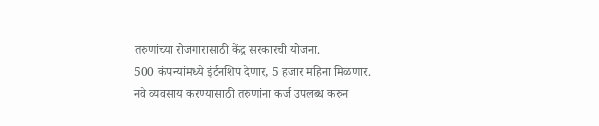तरुणांच्या रोजगारासाठी केंद्र सरकारची योजना.
500 कंपन्यांमध्ये इंर्टनशिप देणार, 5 हजार महिना मिळणार.
नवे व्यवसाय करण्यासाठी तरुणांना कर्ज उपलब्ध करुन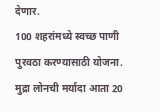देणार.
100 शहरांमध्ये स्वच्छ पाणी पुरवठा करण्यासाठी योजना.
मुद्रा लोनची मर्यादा आता 20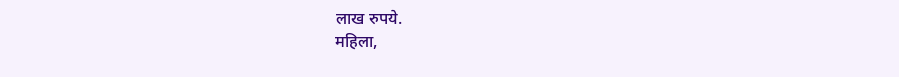लाख रुपये.
महिला,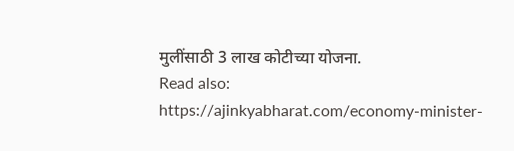मुलींसाठी 3 लाख कोटीच्या योजना.
Read also: https://ajinkyabharat.com/economy-minister-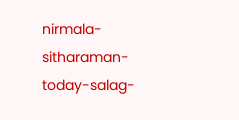nirmala-sitharaman-today-salag-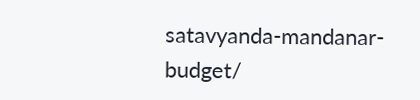satavyanda-mandanar-budget/